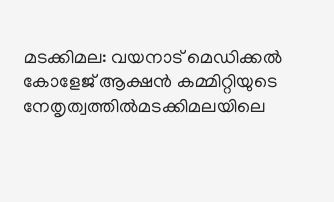മടക്കിമല: വയനാട് മെഡിക്കല്‍ കോളേജ് ആക്ഷന്‍ കമ്മിറ്റിയുടെ നേതൃത്വത്തില്‍മടക്കിമലയിലെ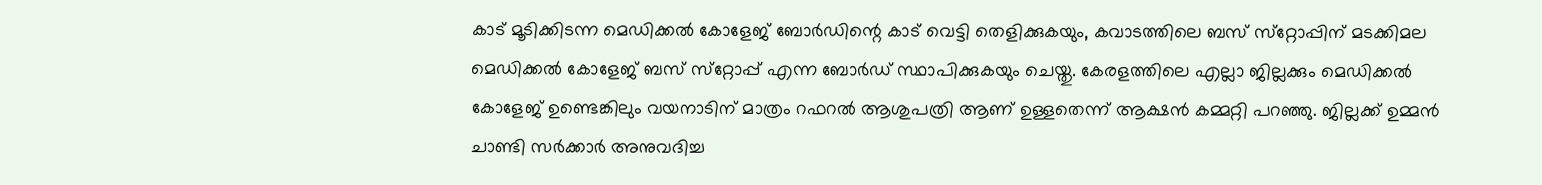കാട് മൂടിക്കിടന്ന മെഡിക്കല്‍ കോളേജ് ബോര്‍ഡിന്റെ കാട് വെട്ടി തെളിക്കുകയും, കവാടത്തിലെ ബസ് സ്‌റ്റോപ്പിന് മടക്കിമല മെഡിക്കല്‍ കോളേജ് ബസ് സ്‌റ്റോപ്പ് എന്ന ബോര്‍ഡ് സ്ഥാപിക്കുകയും ചെയ്തു. കേരളത്തിലെ എല്ലാ ജില്ലക്കും മെഡിക്കല്‍ കോളേജ് ഉണ്ടെങ്കിലും വയനാടിന് മാത്രം റഫറല്‍ ആശുപത്രി ആണ് ഉള്ളതെന്ന് ആക്ഷന്‍ കമ്മറ്റി പറഞ്ഞു. ജില്ലക്ക് ഉമ്മന്‍ ചാണ്ടി സര്‍ക്കാര്‍ അനുവദിച്ച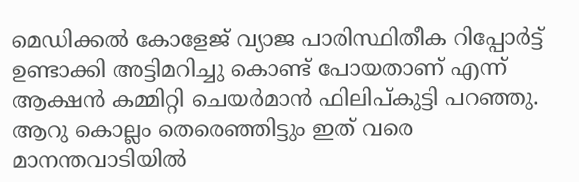മെഡിക്കല്‍ കോളേജ് വ്യാജ പാരിസ്ഥിതീക റിപ്പോര്‍ട്ട് ഉണ്ടാക്കി അട്ടിമറിച്ചു കൊണ്ട് പോയതാണ് എന്ന് ആക്ഷന്‍ കമ്മിറ്റി ചെയര്‍മാന്‍ ഫിലിപ്കുട്ടി പറഞ്ഞു. ആറു കൊല്ലം തെരെഞ്ഞിട്ടും ഇത് വരെ മാനന്തവാടിയില്‍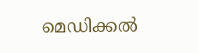മെഡിക്കല്‍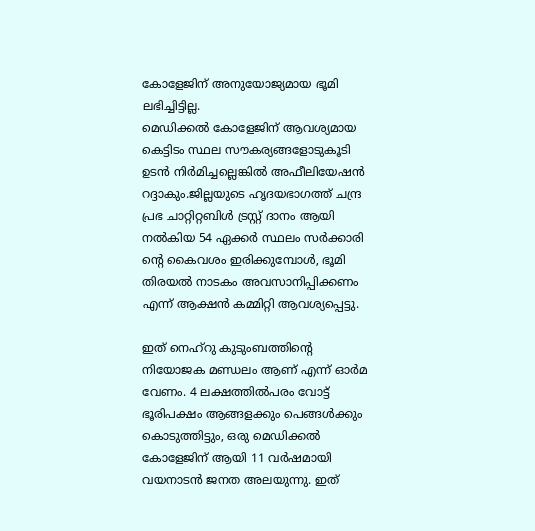കോളേജിന് അനുയോജ്യമായ ഭൂമി ലഭിച്ചിട്ടില്ല.
മെഡിക്കല്‍ കോളേജിന് ആവശ്യമായ കെട്ടിടം സ്ഥല സൗകര്യങ്ങളോടുകൂടി ഉടന്‍ നിര്‍മിച്ചല്ലെങ്കില്‍ അഫീലിയേഷന്‍ റദ്ദാകും.ജില്ലയുടെ ഹൃദയഭാഗത്ത് ചന്ദ്ര പ്രഭ ചാറ്റിറ്റബിള്‍ ട്രസ്റ്റ് ദാനം ആയി നല്‍കിയ 54 ഏക്കര്‍ സ്ഥലം സര്‍ക്കാരി ന്റെ കൈവശം ഇരിക്കുമ്പോള്‍, ഭൂമി തിരയല്‍ നാടകം അവസാനിപ്പിക്കണം എന്ന് ആക്ഷന്‍ കമ്മിറ്റി ആവശ്യപ്പെട്ടു.

ഇത് നെഹ്‌റു കുടുംബത്തിന്റെ നിയോജക മണ്ഡലം ആണ് എന്ന് ഓര്‍മ വേണം. 4 ലക്ഷത്തില്‍പരം വോട്ട് ഭൂരിപക്ഷം ആങ്ങളക്കും പെങ്ങള്‍ക്കും കൊടുത്തിട്ടും, ഒരു മെഡിക്കല്‍ കോളേജിന് ആയി 11 വര്‍ഷമായി വയനാടന്‍ ജനത അലയുന്നു. ഇത്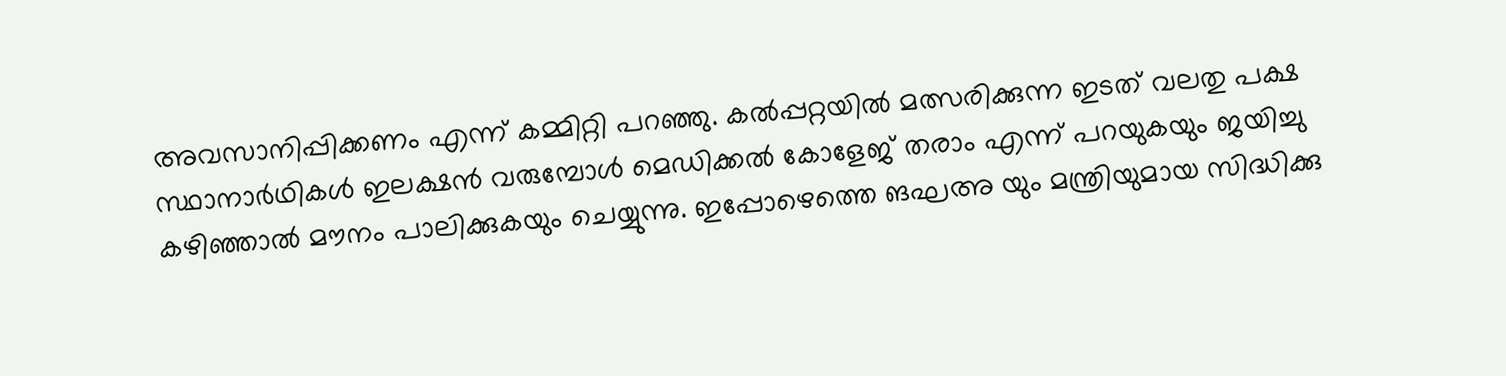അവസാനിപ്പിക്കണം എന്ന് കമ്മിറ്റി പറഞ്ഞു. കല്‍പ്പറ്റയില്‍ മത്സരിക്കുന്ന ഇടത് വലതു പക്ഷ സ്ഥാനാര്‍ഥികള്‍ ഇലക്ഷന്‍ വരുമ്പോള്‍ മെഡിക്കല്‍ കോളേജ് തരാം എന്ന് പറയുകയും ജയിച്ചു കഴിഞ്ഞാല്‍ മൗനം പാലിക്കുകയും ചെയ്യുന്നു. ഇപ്പോഴെത്തെ ങഘഅ യും മന്ത്രിയുമായ സിദ്ധിക്കു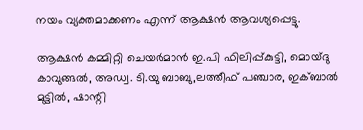നയം വ്യക്തമാക്കണം എന്ന് ആക്ഷന്‍ ആവശ്യപ്പെട്ടു.

ആക്ഷന്‍ കമ്മിറ്റി ചെയര്‍മാന്‍ ഇ.പി ഫിലിപ്പ്കുട്ടി, മൊയ്ദു കാവുങ്ങല്‍, അഡ്വ. ടി.യു ബാബു,ലത്തീഫ് പഞ്ചാര, ഇക്ബാല്‍ മുട്ടില്‍, ഷാന്റി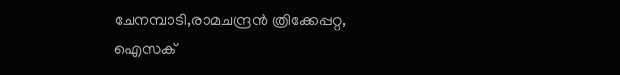ചേനമ്പാടി,രാമചന്ദ്രന്‍ ത്രിക്കേപ്പറ്റ, ഐസക്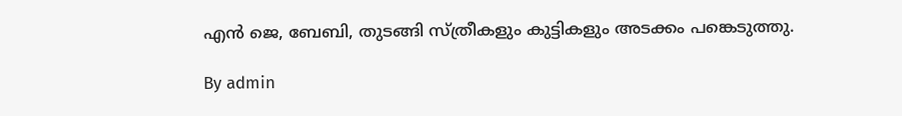എന്‍ ജെ, ബേബി, തുടങ്ങി സ്ത്രീകളും കുട്ടികളും അടക്കം പങ്കെടുത്തു.

By admin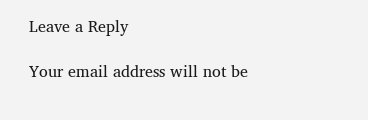Leave a Reply

Your email address will not be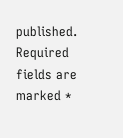published. Required fields are marked *